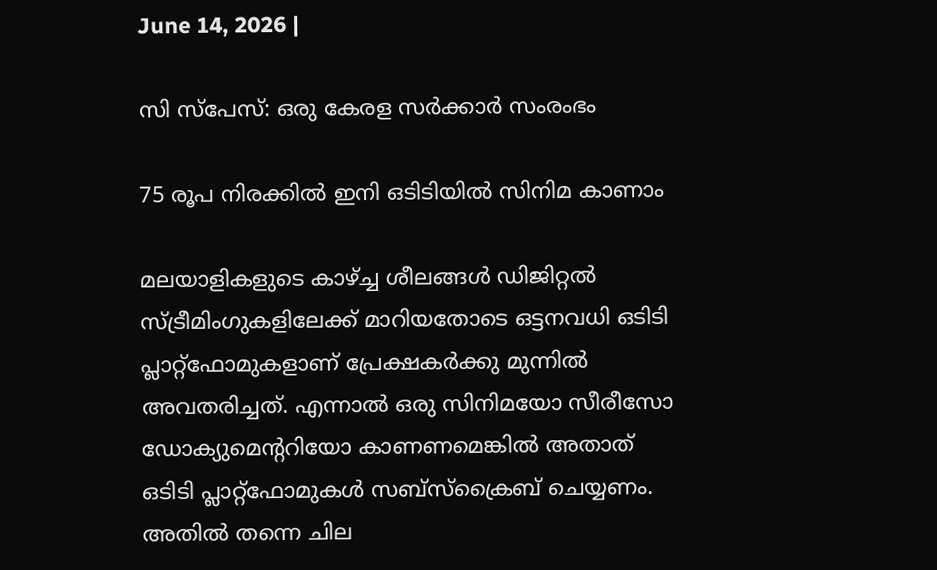June 14, 2026 |

സി സ്‌പേസ്: ഒരു കേരള സര്‍ക്കാര്‍ സംരംഭം

75 രൂപ നിരക്കിൽ ഇനി ഒടിടിയിൽ സിനിമ കാണാം

മലയാളികളുടെ കാഴ്ച്ച ശീലങ്ങള്‍ ഡിജിറ്റല്‍ സ്ട്രീമിംഗുകളിലേക്ക് മാറിയതോടെ ഒട്ടനവധി ഒടിടി പ്ലാറ്റ്‌ഫോമുകളാണ് പ്രേക്ഷകര്‍ക്കു മുന്നില്‍ അവതരിച്ചത്. എന്നാല്‍ ഒരു സിനിമയോ സീരീസോ ഡോക്യുമെന്ററിയോ കാണണമെങ്കില്‍ അതാത് ഒടിടി പ്ലാറ്റ്‌ഫോമുകള്‍ സബ്‌സ്‌ക്രൈബ് ചെയ്യണം. അതില്‍ തന്നെ ചില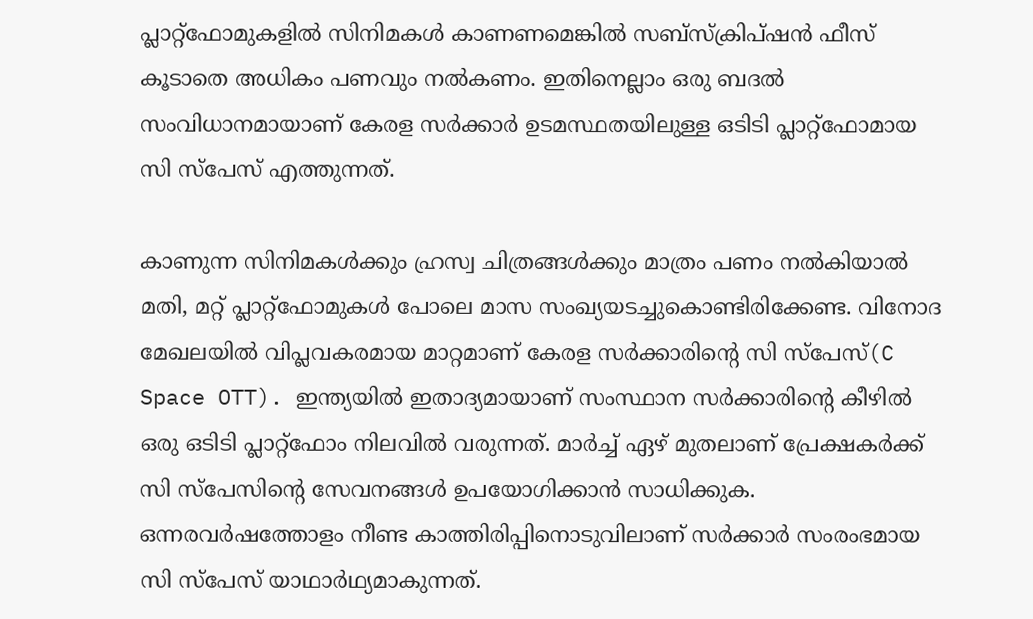പ്ലാറ്റ്‌ഫോമുകളില്‍ സിനിമകള്‍ കാണണമെങ്കില്‍ സബ്‌സ്‌ക്രിപ്ഷന്‍ ഫീസ് കൂടാതെ അധികം പണവും നല്‍കണം. ഇതിനെല്ലാം ഒരു ബദല്‍ സംവിധാനമായാണ് കേരള സര്‍ക്കാര്‍ ഉടമസ്ഥതയിലുള്ള ഒടിടി പ്ലാറ്റ്‌ഫോമായ സി സ്‌പേസ് എത്തുന്നത്.

കാണുന്ന സിനിമകള്‍ക്കും ഹ്രസ്വ ചിത്രങ്ങള്‍ക്കും മാത്രം പണം നല്‍കിയാല്‍ മതി, മറ്റ് പ്ലാറ്റ്‌ഫോമുകള്‍ പോലെ മാസ സംഖ്യയടച്ചുകൊണ്ടിരിക്കേണ്ട. വിനോദ മേഖലയില്‍ വിപ്ലവകരമായ മാറ്റമാണ് കേരള സര്‍ക്കാരിന്റെ സി സ്‌പേസ്(C Space OTT). ഇന്ത്യയില്‍ ഇതാദ്യമായാണ് സംസ്ഥാന സര്‍ക്കാരിന്റെ കീഴില്‍ ഒരു ഒടിടി പ്ലാറ്റ്‌ഫോം നിലവില്‍ വരുന്നത്. മാര്‍ച്ച് ഏഴ് മുതലാണ് പ്രേക്ഷകര്‍ക്ക് സി സ്‌പേസിന്റെ സേവനങ്ങള്‍ ഉപയോഗിക്കാന്‍ സാധിക്കുക. ഒന്നരവര്‍ഷത്തോളം നീണ്ട കാത്തിരിപ്പിനൊടുവിലാണ് സര്‍ക്കാര്‍ സംരംഭമായ സി സ്‌പേസ് യാഥാര്‍ഥ്യമാകുന്നത്.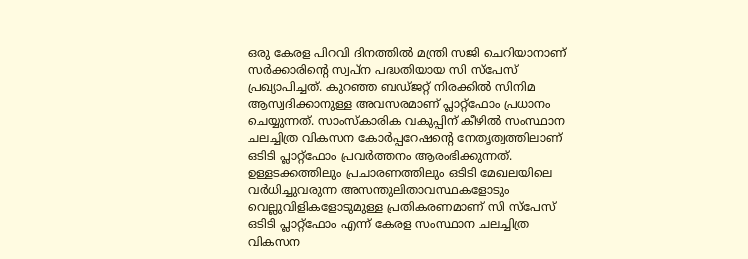ഒരു കേരള പിറവി ദിനത്തില്‍ മന്ത്രി സജി ചെറിയാനാണ് സര്‍ക്കാരിന്റെ സ്വപ്ന പദ്ധതിയായ സി സ്‌പേസ് പ്രഖ്യാപിച്ചത്. കുറഞ്ഞ ബഡ്ജറ്റ് നിരക്കില്‍ സിനിമ ആസ്വദിക്കാനുള്ള അവസരമാണ് പ്ലാറ്റ്‌ഫോം പ്രധാനം ചെയ്യുന്നത്. സാംസ്‌കാരിക വകുപ്പിന് കീഴില്‍ സംസ്ഥാന ചലച്ചിത്ര വികസന കോര്‍പ്പറേഷന്റെ നേതൃത്വത്തിലാണ് ഒടിടി പ്ലാറ്റ്‌ഫോം പ്രവര്‍ത്തനം ആരംഭിക്കുന്നത്. ഉള്ളടക്കത്തിലും പ്രചാരണത്തിലും ഒടിടി മേഖലയിലെ വര്‍ധിച്ചുവരുന്ന അസന്തുലിതാവസ്ഥകളോടും വെല്ലുവിളികളോടുമുള്ള പ്രതികരണമാണ് സി സ്പേസ് ഒടിടി പ്ലാറ്റ്‌ഫോം എന്ന് കേരള സംസ്ഥാന ചലച്ചിത്ര വികസന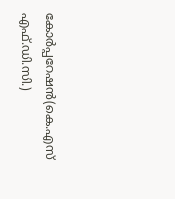കോര്‍പ്പറേഷന്‍(കെ.എസ് എഫ്.ഡി.സി.)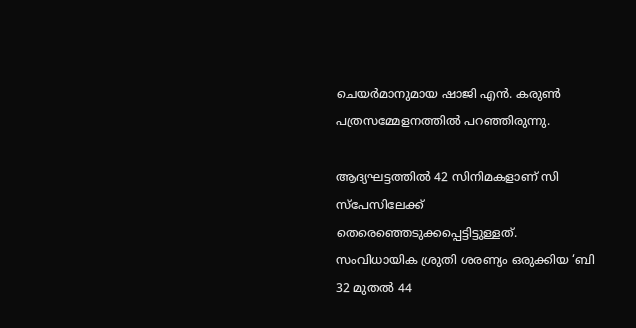ചെയര്‍മാനുമായ ഷാജി എന്‍. കരുണ്‍ പത്രസമ്മേളനത്തില്‍ പറഞ്ഞിരുന്നു.

ആദ്യഘട്ടത്തില്‍ 42 സിനിമകളാണ് സി സ്‌പേസിലേക്ക് തെരെഞ്ഞെടുക്കപ്പെട്ടിട്ടുള്ളത്. സംവിധായിക ശ്രുതി ശരണ്യം ഒരുക്കിയ ‘ബി 32 മുതല്‍ 44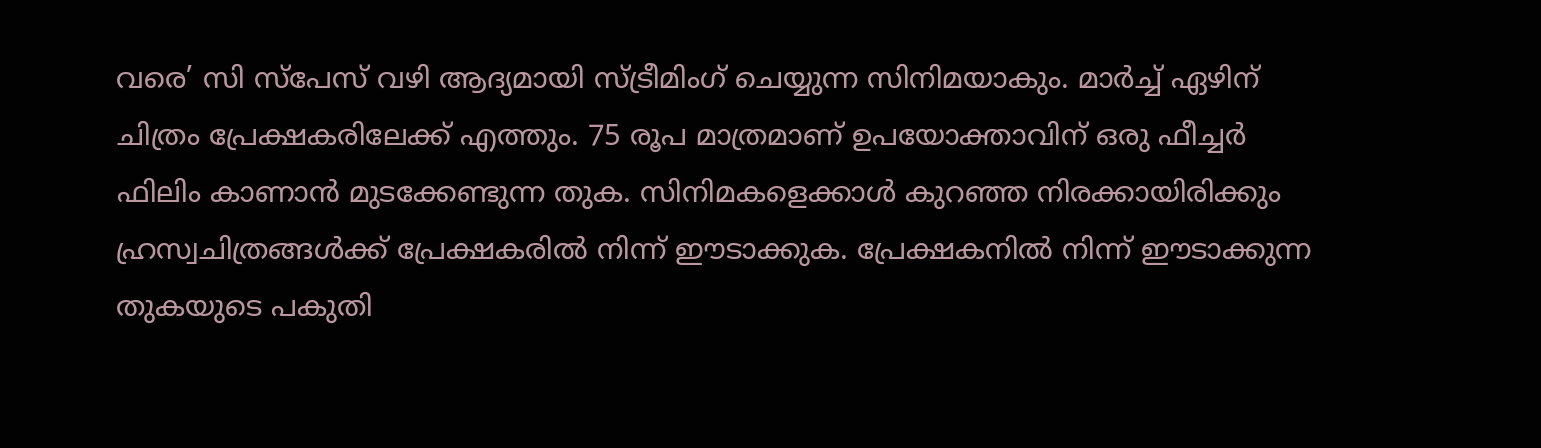വരെ’ സി സ്പേസ് വഴി ആദ്യമായി സ്ട്രീമിംഗ് ചെയ്യുന്ന സിനിമയാകും. മാര്‍ച്ച് ഏഴിന് ചിത്രം പ്രേക്ഷകരിലേക്ക് എത്തും. 75 രൂപ മാത്രമാണ് ഉപയോക്താവിന് ഒരു ഫീച്ചര്‍ ഫിലിം കാണാന്‍ മുടക്കേണ്ടുന്ന തുക. സിനിമകളെക്കാള്‍ കുറഞ്ഞ നിരക്കായിരിക്കും ഹ്രസ്വചിത്രങ്ങള്‍ക്ക് പ്രേക്ഷകരില്‍ നിന്ന് ഈടാക്കുക. പ്രേക്ഷകനില്‍ നിന്ന് ഈടാക്കുന്ന തുകയുടെ പകുതി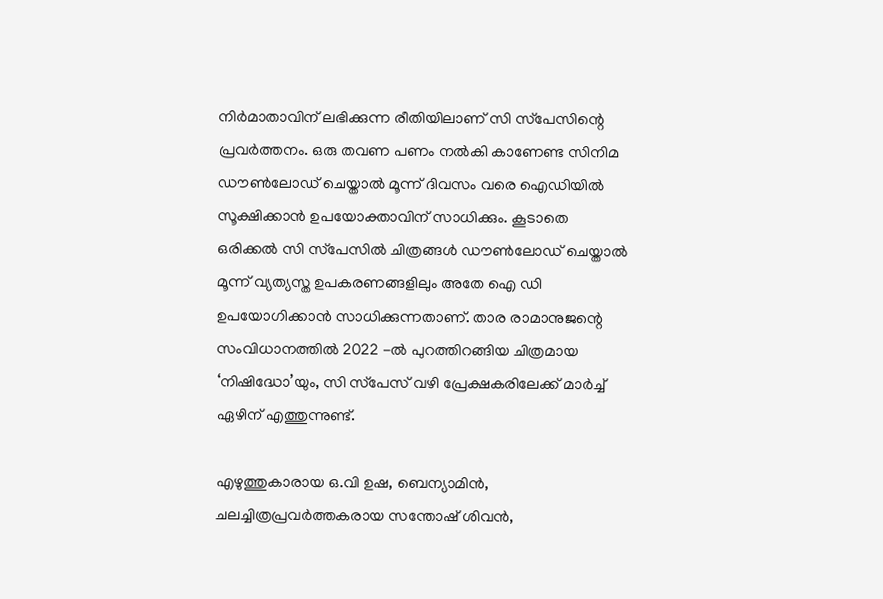നിര്‍മാതാവിന് ലഭിക്കുന്ന രീതിയിലാണ് സി സ്‌പേസിന്റെ പ്രവര്‍ത്തനം. ഒരു തവണ പണം നല്‍കി കാണേണ്ട സിനിമ ഡൗണ്‍ലോഡ് ചെയ്താല്‍ മൂന്ന് ദിവസം വരെ ഐഡിയില്‍ സൂക്ഷിക്കാന്‍ ഉപയോക്താവിന് സാധിക്കും. കൂടാതെ ഒരിക്കല്‍ സി സ്‌പേസില്‍ ചിത്രങ്ങള്‍ ഡൗണ്‍ലോഡ് ചെയ്താല്‍ മൂന്ന് വ്യത്യസ്ത ഉപകരണങ്ങളിലും അതേ ഐ ഡി ഉപയോഗിക്കാന്‍ സാധിക്കുന്നതാണ്. താര രാമാനുജന്റെ സംവിധാനത്തില്‍ 2022 -ല്‍ പുറത്തിറങ്ങിയ ചിത്രമായ ‘നിഷിദ്ധോ’യും, സി സ്‌പേസ് വഴി പ്രേക്ഷകരിലേക്ക് മാര്‍ച്ച് ഏഴിന് എത്തുന്നുണ്ട്.

എഴുത്തുകാരായ ഒ.വി ഉഷ, ബെന്യാമിന്‍, ചലച്ചിത്രപ്രവര്‍ത്തകരായ സന്തോഷ് ശിവന്‍,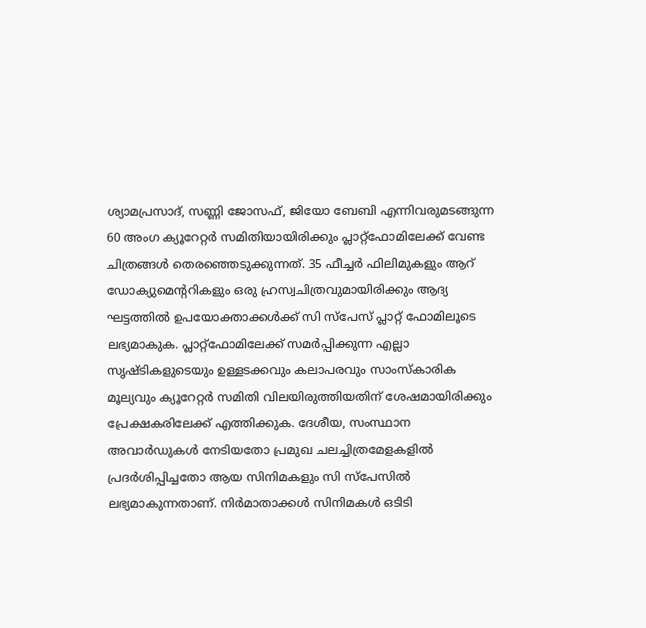ശ്യാമപ്രസാദ്, സണ്ണി ജോസഫ്, ജിയോ ബേബി എന്നിവരുമടങ്ങുന്ന 60 അംഗ ക്യൂറേറ്റര്‍ സമിതിയായിരിക്കും പ്ലാറ്റ്‌ഫോമിലേക്ക് വേണ്ട ചിത്രങ്ങള്‍ തെരഞ്ഞെടുക്കുന്നത്. 35 ഫീച്ചര്‍ ഫിലിമുകളും ആറ് ഡോക്യുമെന്ററികളും ഒരു ഹ്രസ്വചിത്രവുമായിരിക്കും ആദ്യ ഘട്ടത്തില്‍ ഉപയോക്താക്കള്‍ക്ക് സി സ്‌പേസ് പ്ലാറ്റ് ഫോമിലൂടെ ലഭ്യമാകുക. പ്ലാറ്റ്ഫോമിലേക്ക് സമര്‍പ്പിക്കുന്ന എല്ലാ സൃഷ്ടികളുടെയും ഉള്ളടക്കവും കലാപരവും സാംസ്‌കാരിക മൂല്യവും ക്യൂറേറ്റര്‍ സമിതി വിലയിരുത്തിയതിന് ശേഷമായിരിക്കും പ്രേക്ഷകരിലേക്ക് എത്തിക്കുക. ദേശീയ, സംസ്ഥാന അവാര്‍ഡുകള്‍ നേടിയതോ പ്രമുഖ ചലച്ചിത്രമേളകളില്‍ പ്രദര്‍ശിപ്പിച്ചതോ ആയ സിനിമകളും സി സ്‌പേസില്‍ ലഭ്യമാകുന്നതാണ്. നിര്‍മാതാക്കള്‍ സിനിമകള്‍ ഒടിടി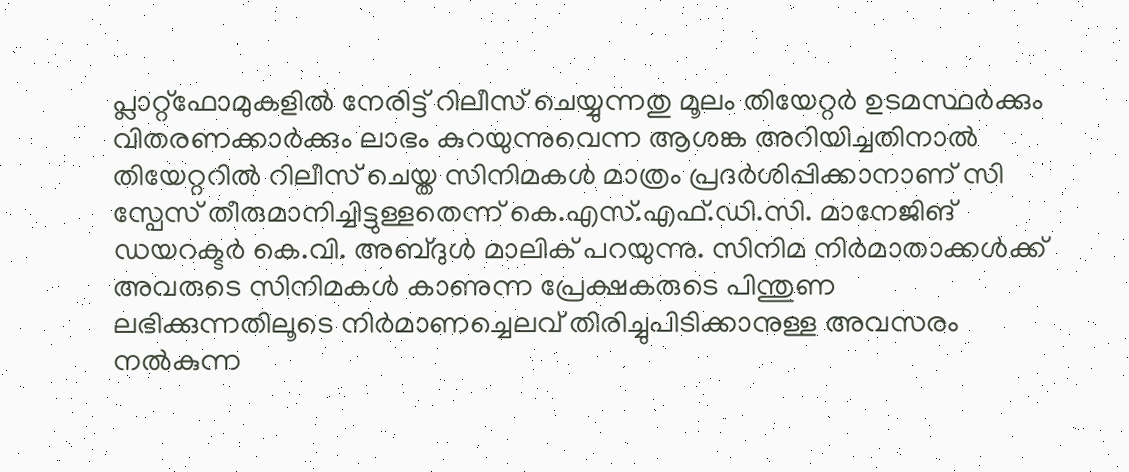പ്ലാറ്റ്‌ഫോമുകളില്‍ നേരിട്ട് റിലീസ് ചെയ്യുന്നതു മൂലം തിയേറ്റര്‍ ഉടമസ്ഥര്‍ക്കും വിതരണക്കാര്‍ക്കും ലാഭം കുറയുന്നുവെന്ന ആശങ്ക അറിയിച്ചതിനാല്‍ തിയേറ്ററില്‍ റിലീസ് ചെയ്ത സിനിമകള്‍ മാത്രം പ്രദര്‍ശിപ്പിക്കാനാണ് സി സ്പേസ് തീരുമാനിച്ചിട്ടുള്ളതെന്ന് കെ.എസ്.എഫ്.ഡി.സി. മാനേജിങ് ഡയറക്ടര്‍ കെ.വി. അബ്ദുള്‍ മാലിക് പറയുന്നു. സിനിമ നിര്‍മാതാക്കള്‍ക്ക് അവരുടെ സിനിമകള്‍ കാണുന്ന പ്രേക്ഷകരുടെ പിന്തുണ ലഭിക്കുന്നതിലൂടെ നിര്‍മാണച്ചെലവ് തിരിച്ചുപിടിക്കാനുള്ള അവസരം നല്‍കുന്ന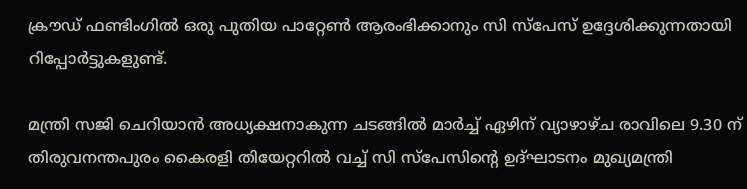ക്രൗഡ് ഫണ്ടിംഗില്‍ ഒരു പുതിയ പാറ്റേണ്‍ ആരംഭിക്കാനും സി സ്‌പേസ് ഉദ്ദേശിക്കുന്നതായി റിപ്പോര്‍ട്ടുകളുണ്ട്.

മന്ത്രി സജി ചെറിയാന്‍ അധ്യക്ഷനാകുന്ന ചടങ്ങില്‍ മാര്‍ച്ച് ഏഴിന് വ്യാഴാഴ്ച രാവിലെ 9.30 ന് തിരുവനന്തപുരം കൈരളി തിയേറ്ററില്‍ വച്ച് സി സ്പേസിന്റെ ഉദ്ഘാടനം മുഖ്യമന്ത്രി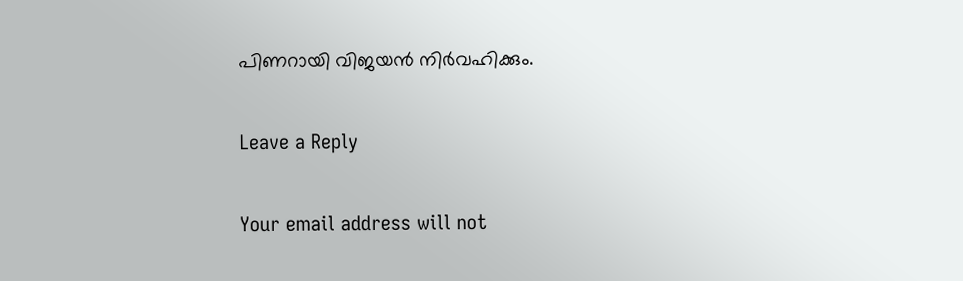പിണറായി വിജയന്‍ നിര്‍വഹിക്കും.

Leave a Reply

Your email address will not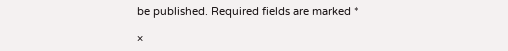be published. Required fields are marked *

×